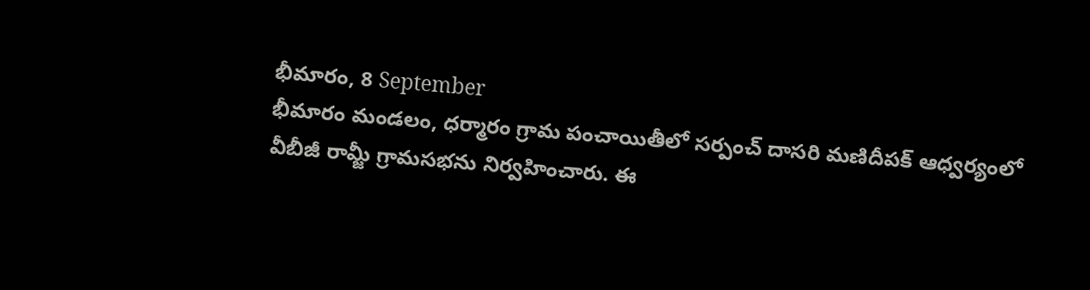భీమారం, 8 September
భీమారం మండలం, ధర్మారం గ్రామ పంచాయితీలో సర్పంచ్ దాసరి మణిదీపక్ ఆధ్వర్యంలో వీబీజీ రామ్జీ గ్రామసభను నిర్వహించారు. ఈ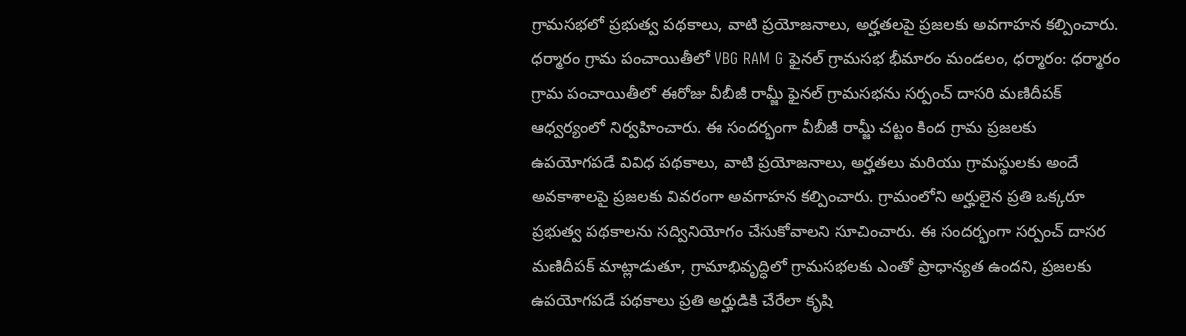గ్రామసభలో ప్రభుత్వ పథకాలు, వాటి ప్రయోజనాలు, అర్హతలపై ప్రజలకు అవగాహన కల్పించారు.
ధర్మారం గ్రామ పంచాయితీలో VBG RAM G ఫైనల్ గ్రామసభ భీమారం మండలం, ధర్మారం: ధర్మారం గ్రామ పంచాయితీలో ఈరోజు వీబీజీ రామ్జీ ఫైనల్ గ్రామసభను సర్పంచ్ దాసరి మణిదీపక్ ఆధ్వర్యంలో నిర్వహించారు. ఈ సందర్భంగా వీబీజీ రామ్జీ చట్టం కింద గ్రామ ప్రజలకు ఉపయోగపడే వివిధ పథకాలు, వాటి ప్రయోజనాలు, అర్హతలు మరియు గ్రామస్థులకు అందే అవకాశాలపై ప్రజలకు వివరంగా అవగాహన కల్పించారు. గ్రామంలోని అర్హులైన ప్రతి ఒక్కరూ ప్రభుత్వ పథకాలను సద్వినియోగం చేసుకోవాలని సూచించారు. ఈ సందర్భంగా సర్పంచ్ దాసర మణిదీపక్ మాట్లాడుతూ, గ్రామాభివృద్ధిలో గ్రామసభలకు ఎంతో ప్రాధాన్యత ఉందని, ప్రజలకు ఉపయోగపడే పథకాలు ప్రతి అర్హుడికి చేరేలా కృషి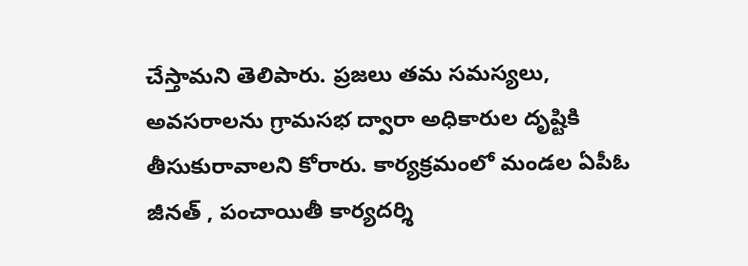చేస్తామని తెలిపారు. ప్రజలు తమ సమస్యలు, అవసరాలను గ్రామసభ ద్వారా అధికారుల దృష్టికి తీసుకురావాలని కోరారు. కార్యక్రమంలో మండల ఏపీఓ జీనత్ , పంచాయితీ కార్యదర్శి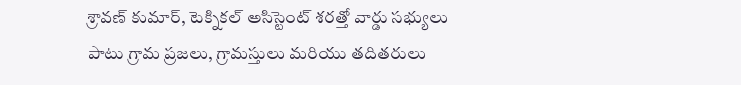శ్రావణ్ కుమార్, టెక్నికల్ అసిస్టెంట్ శరత్తో వార్డు సభ్యులు పాటు గ్రామ ప్రజలు, గ్రామస్తులు మరియు తదితరులు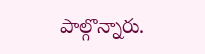పాల్గొన్నారు.